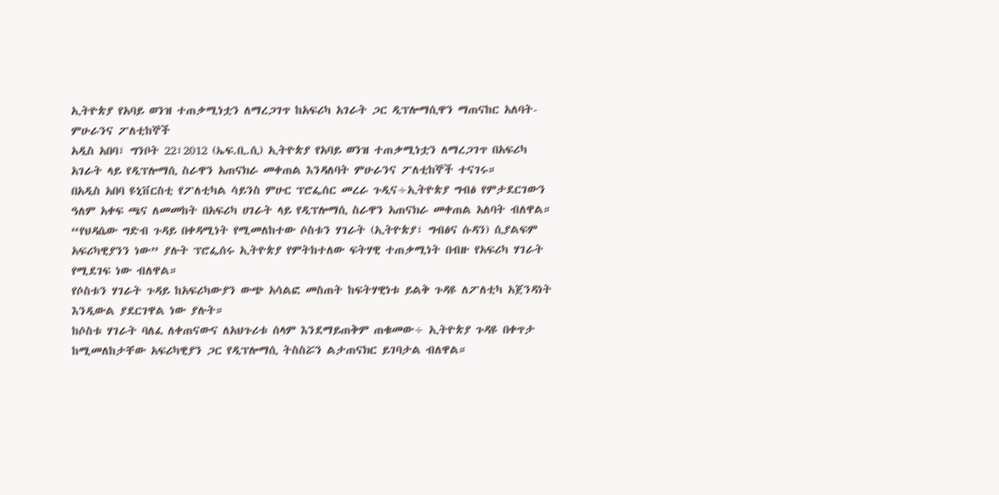ኢትዮጵያ የአባይ ወንዝ ተጠቃሚነቷን ለማረጋገጥ ከአፍሪካ አገራት ጋር ዲፕሎማሲዋን ማጠናከር አለባት-ምሁራንና ፖለቲከኞች
አዲስ አበባ፣ ግንቦት 22፣2012 (ኤፍ.ቢ.ሲ) ኢትዮጵያ የአባይ ወንዝ ተጠቃሚነቷን ለማረጋገጥ በአፍሪካ አገራት ላይ የዲፕሎማሲ ስራዋን አጠናክራ መቀጠል እንዳለባት ምሁራንና ፖለቲከኞች ተናገሩ።
በአዲስ አበባ ዩኒቨርስቲ የፖለቲካል ሳይንስ ምሁር ፕሮፌሰር መረራ ጉዲና÷ኢትዮጵያ ግብፅ የምታደርገውን ዓለም አቀፍ ጫና ለመመከት በአፍሪካ ሀገራት ላይ የዲፕሎማሲ ስራዋን አጠናክራ መቀጠል አለባት ብለዋል።
“የህዳሴው ግድብ ጉዳይ በቀዳሚነት የሚመለከተው ሶስቱን ሃገራት (ኢትዮጵያ፣ ግብፅና ሱዳን) ሲያልፍም አፍሪካዊያንን ነው” ያሉት ፕሮፌሰሩ ኢትዮጵያ የምትከተለው ፍትሃዊ ተጠቃሚነት በብዙ የአፍሪካ ሃገራት የሚደገፍ ነው ብለዋል።
የሶስቱን ሃገራት ጉዳይ ከአፍሪካውያን ውጭ አሳልፎ መስጠት ከፍትሃዊነቱ ይልቅ ጉዳዩ ለፖለቲካ አጀንዳነት እንዲውል ያደርገዋል ነው ያሉት።
ከሶስቱ ሃገራት ባለፈ ለቀጠናውና ለአህጉሪቱ ሰላም እንደማይጠቅም ጠቁመው÷ ኢትዮጵያ ጉዳዩ በቀጥታ ከሚመለከታቸው አፍሪካዊያን ጋር የዲፕሎማሲ ትስስሯን ልታጠናክር ይገባታል ብለዋል።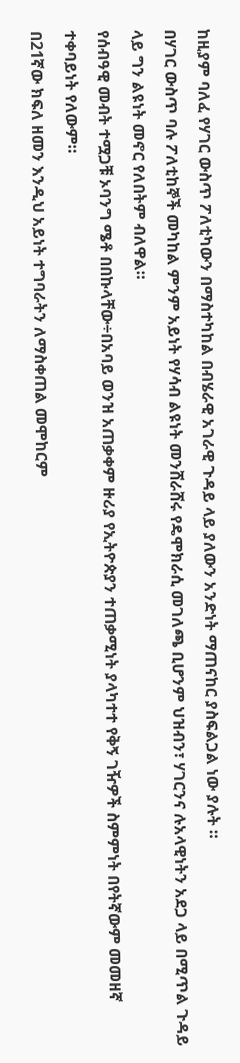ከዚያም ባለፈ የሃገር ውስጥ ፖለቲካውን በማስተካከል በብሄራዊ አገራዊ ጉዳይ ላይ ያለውን አንድነት ማጠናከር ያስፍልጋል ነው ያሉት ።
በሃገር ውስጥ ባሉ ፖለቲከኞች መካከል ምንም አይነት የሃሳብ ልዩነት መንሸራሸሩ የዴሞክራሲ መገለጫ ቢሆንም ህዝብን፣ ሃገርንና ሉአላዊነትን አደጋ ላይ በሚጥል ጉዳይ ላይ ግን ልዩነት መኖር የለበትም ብለዋል።
የሰብዓዊ መብት ተሟጋቹ ኦባንግ ሜቶ በበኩላቸው÷በአባይ ወንዝ አጠቃቀም ዙሪያ የኢትዮጵያን ተጠቃሚነት ያላካተተ የቅኝ ገዥዎች ስምምነት በየትኛውም መመዘኛ ተቀባይነት የለውም።
በ21ኛው ክፍለ ዘመን እንዲህ አይነት ተግባራትን ለማስቀጠል መሞከርም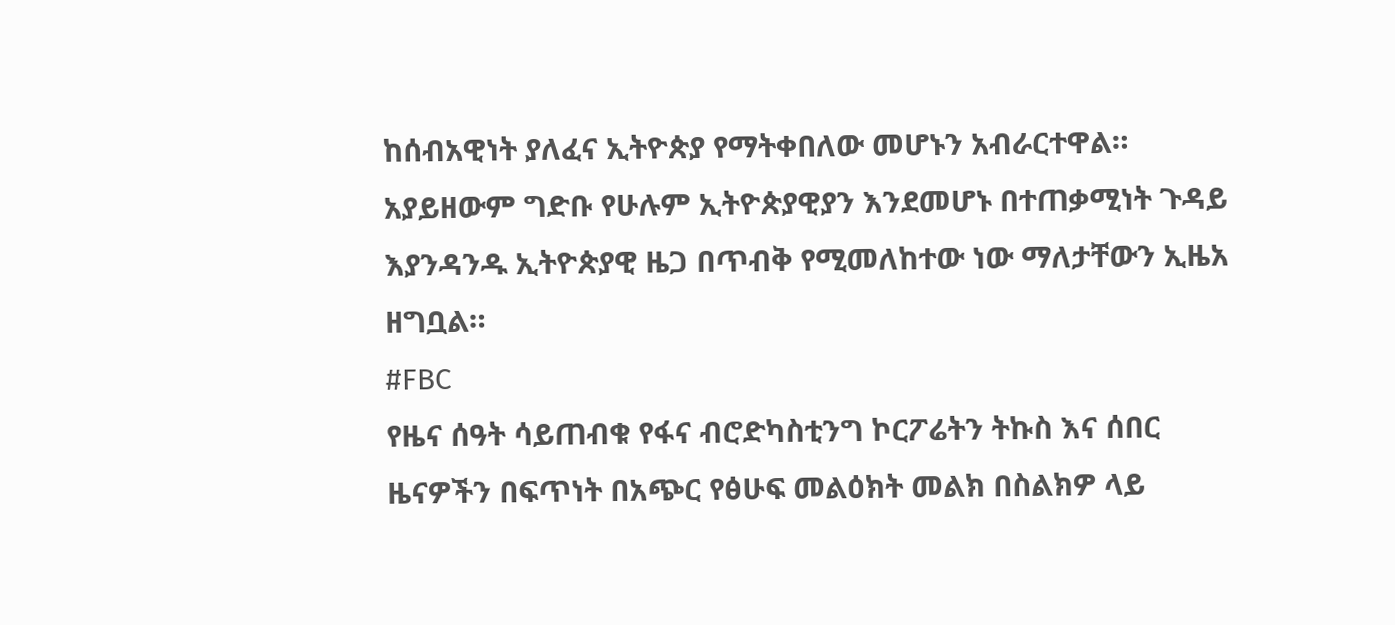ከሰብአዊነት ያለፈና ኢትዮጵያ የማትቀበለው መሆኑን አብራርተዋል።
አያይዘውም ግድቡ የሁሉም ኢትዮጵያዊያን እንደመሆኑ በተጠቃሚነት ጉዳይ እያንዳንዱ ኢትዮጵያዊ ዜጋ በጥብቅ የሚመለከተው ነው ማለታቸውን ኢዜአ ዘግቧል።
#FBC
የዜና ሰዓት ሳይጠብቁ የፋና ብሮድካስቲንግ ኮርፖሬትን ትኩስ እና ሰበር ዜናዎችን በፍጥነት በአጭር የፅሁፍ መልዕክት መልክ በስልክዎ ላይ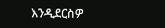እንዲደርስዎ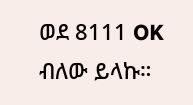ወደ 8111 OK ብለው ይላኩ።